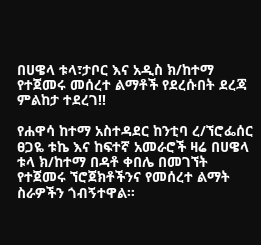በሀዌላ ቱላ፣ታቦር እና አዲስ ክ/ከተማ የተጀመሩ መሰረተ ልማቶች የደረሱበት ደረጃ ምልከታ ተደረገ!!

የሐዋሳ ከተማ አስተዳደር ከንቲባ ረ/ኘሮፌሰር ፀጋዬ ቱኬ እና ከፍተኛ አመራሮች ዛሬ በሀዌላ ቱላ ክ/ከተማ በዳቶ ቀበሌ በመገኘት የተጀመሩ ኘሮጀክቶችንና የመሰረተ ልማት ስራዎችን ጎብኝተዋል።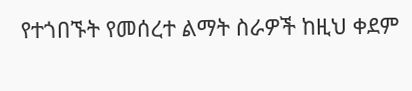የተጎበኙት የመሰረተ ልማት ስራዎች ከዚህ ቀደም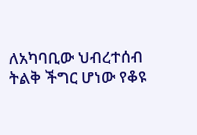ለአካባቢው ህብረተሰብ ትልቅ ችግር ሆነው የቆዩ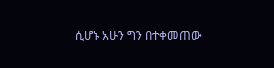ሲሆኑ አሁን ግን በተቀመጠው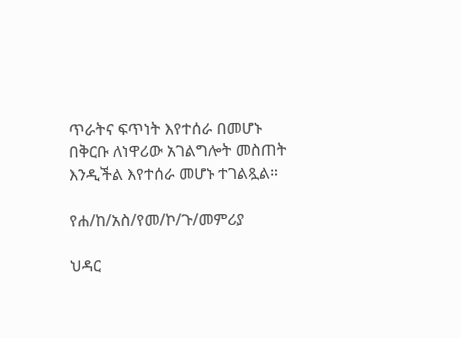ጥራትና ፍጥነት እየተሰራ በመሆኑ በቅርቡ ለነዋሪው አገልግሎት መስጠት እንዲችል እየተሰራ መሆኑ ተገልጿል።

የሐ/ከ/አስ/የመ/ኮ/ጉ/መምሪያ

ህዳር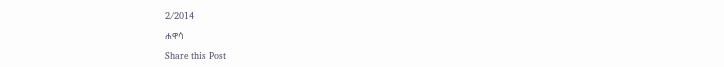2/2014

ሐዋሳ

Share this Post